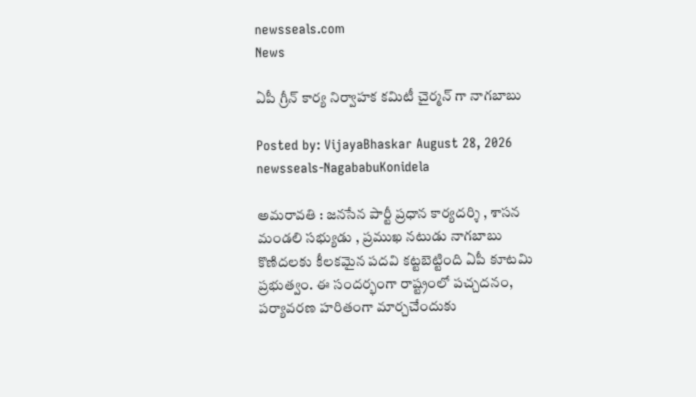newsseals.com
News

ఏపీ గ్రీన్ కార్య నిర్వాహ‌క క‌మిటీ చైర్మ‌న్ గా నాగ‌బాబు

Posted by: VijayaBhaskar August 28, 2026
newsseals-NagababuKonidela

అమ‌రావ‌తి : జ‌న‌సేన పార్టీ ప్ర‌ధాన కార్య‌ద‌ర్శి , శాస‌న మండ‌లి స‌భ్యుడు , ప్ర‌ముఖ న‌టుడు నాగబాబు కొణిద‌ల‌కు కీల‌క‌మైన ప‌ద‌వి క‌ట్టబెట్టింది ఏపీ కూట‌మి ప్ర‌భుత్వం. ఈ సందర్భంగా రాష్ట్రంలో ప‌చ్చ‌ద‌నం, ప‌ర్యావ‌ర‌ణ హ‌రితంగా మార్చ‌చేందుకు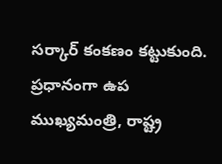స‌ర్కార్ కంక‌ణం క‌ట్టుకుంది. ప్ర‌ధానంగా ఉప ముఖ్య‌మంత్రి, రాష్ట్ర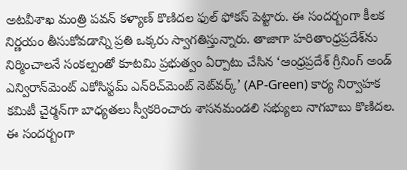అట‌వీశాఖ మంత్రి ప‌వ‌న్ క‌ళ్యాణ్ కొణిద‌ల ఫుల్ ఫోక‌స్ పెట్టారు. ఈ సంద‌ర్బంగా కీల‌క నిర్ణ‌యం తీసుకోవ‌డాన్ని ప్ర‌తి ఒక్క‌రు స్వాగ‌తిస్తున్నారు. తాజాగా హరితాంధ్రప్రదేశ్‌ను నిర్మించాలనే సంకల్పంతో కూటమి ప్రభుత్వం ఏర్పాటు చేసిన ‘ఆంధ్రప్రదేశ్ గ్రీనింగ్ అండ్ ఎన్విరాన్‌మెంట్ ఎకోసిస్టమ్ ఎన్‌రిచ్‌మెంట్ నెట్‌వర్క్’ (AP-Green) కార్య నిర్వాహక కమిటీ చైర్మన్‌గా బాధ్యతలు స్వీకరించారు శాసనమండలి సభ్యులు నాగ‌బాబు కొణిద‌ల‌. ఈ సంద‌ర్బంగా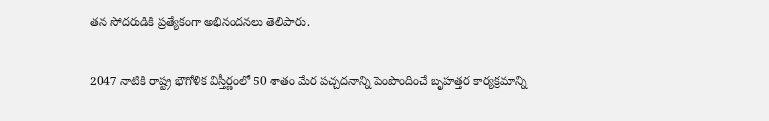త‌న సోద‌రుడికి ప్ర‌త్యేకంగా అభినంద‌న‌లు తెలిపారు.

2047 నాటికి రాష్ట్ర భౌగోళిక విస్తీర్ణంలో 50 శాతం మేర పచ్చదనాన్ని పెంపొందించే బృహత్తర కార్యక్రమాన్ని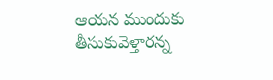ఆయన ముందుకు తీసుకువెళ్తారన్న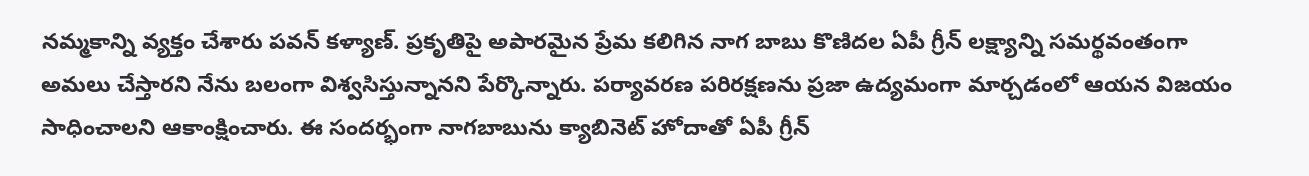న‌మ్మ‌కాన్ని వ్య‌క్తం చేశారు ప‌వ‌న్ క‌ళ్యాణ్. ప్రకృతిపై అపారమైన ప్రేమ కలిగిన నాగ బాబు కొణిద‌ల ఏపీ గ్రీన్ లక్ష్యాన్ని సమర్థవంతంగా అమలు చేస్తారని నేను బలంగా విశ్వసిస్తున్నానని పేర్కొన్నారు. పర్యావరణ పరిరక్షణను ప్రజా ఉద్యమంగా మార్చడంలో ఆయన విజయం సాధించాలని ఆకాంక్షించారు. ఈ సందర్భంగా నాగ‌బాబును క్యాబినెట్ హోదాతో ఏపీ గ్రీన్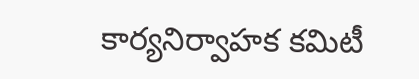కార్యనిర్వాహక కమిటీ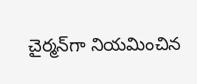చైర్మన్‌గా నియమించిన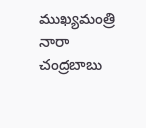ముఖ్య‌మంత్రి నారా చంద్ర‌బాబు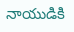నాయుడికి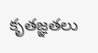కృత‌జ్ఞ‌త‌లు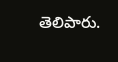తెలిపారు.